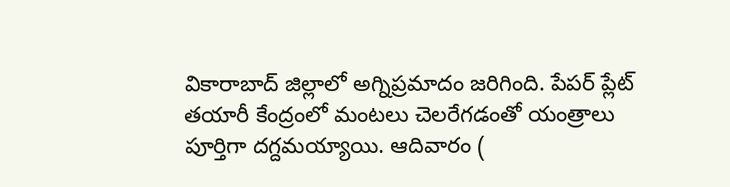వికారాబాద్ జిల్లాలో అగ్నిప్రమాదం జరిగింది. పేపర్ ప్లేట్ తయారీ కేంద్రంలో మంటలు చెలరేగడంతో యంత్రాలు పూర్తిగా దగ్దమయ్యాయి. ఆదివారం (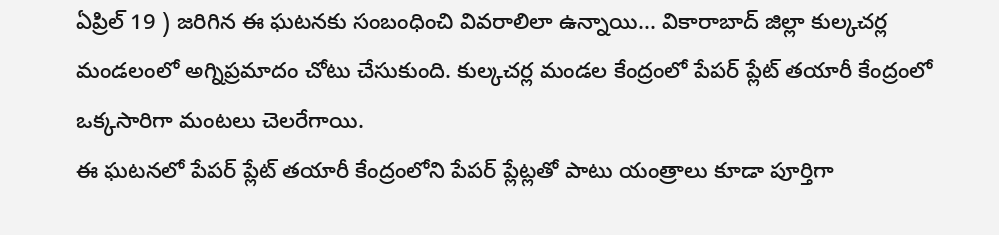ఏప్రిల్ 19 ) జరిగిన ఈ ఘటనకు సంబంధించి వివరాలిలా ఉన్నాయి... వికారాబాద్ జిల్లా కుల్కచర్ల మండలంలో అగ్నిప్రమాదం చోటు చేసుకుంది. కుల్కచర్ల మండల కేంద్రంలో పేపర్ ప్లేట్ తయారీ కేంద్రంలో ఒక్కసారిగా మంటలు చెలరేగాయి.
ఈ ఘటనలో పేపర్ ప్లేట్ తయారీ కేంద్రంలోని పేపర్ ప్లేట్లతో పాటు యంత్రాలు కూడా పూర్తిగా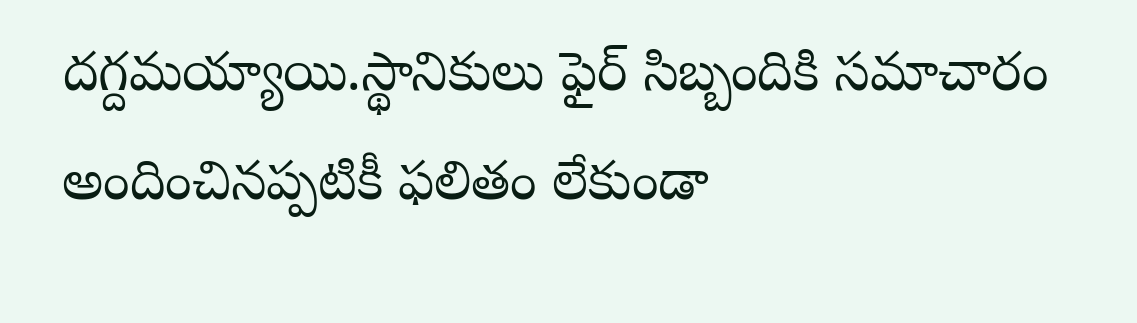దగ్దమయ్యాయి.స్థానికులు ఫైర్ సిబ్బందికి సమాచారం అందించినప్పటికీ ఫలితం లేకుండా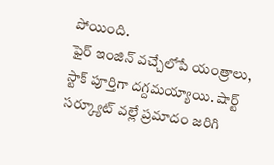పోయింది.
ఫైర్ ఇంజిన్ వచ్చేలోపే యంత్రాలు, స్టాక్ పూర్తిగా దగ్దమయ్యాయి. షార్ట్ సర్క్యూట్ వల్లే ప్రమాదం జరిగి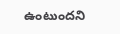ఉంటుందని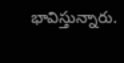భావిస్తున్నారు.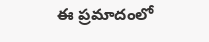ఈ ప్రమాదంలో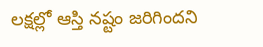లక్షల్లో ఆస్తి నష్టం జరిగిందని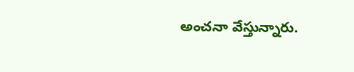అంచనా వేస్తున్నారు.